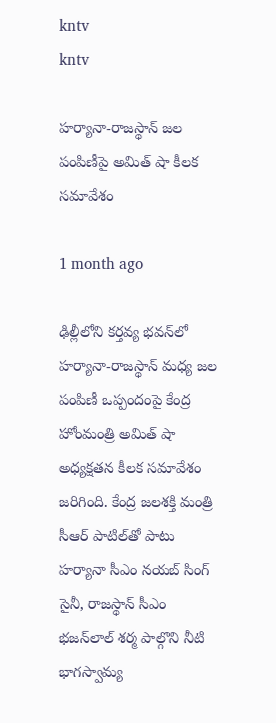kntv
kntv

హర్యానా-రాజస్థాన్ జల పంపిణీపై అమిత్ షా కీలక సమావేశం

1 month ago

ఢిల్లీలోని కర్తవ్య భవన్‌లో హర్యానా-రాజస్థాన్ మధ్య జల పంపిణీ ఒప్పందంపై కేంద్ర హోంమంత్రి అమిత్ షా అధ్యక్షతన కీలక సమావేశం జరిగింది. కేంద్ర జలశక్తి మంత్రి సీఆర్ పాటిల్‌తో పాటు హర్యానా సీఎం నయబ్ సింగ్ సైనీ, రాజస్థాన్ సీఎం భజన్‌లాల్ శర్మ పాల్గొని నీటి భాగస్వామ్య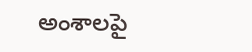అంశాలపై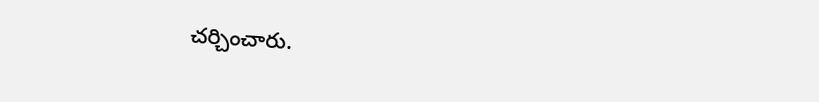చర్చించారు.